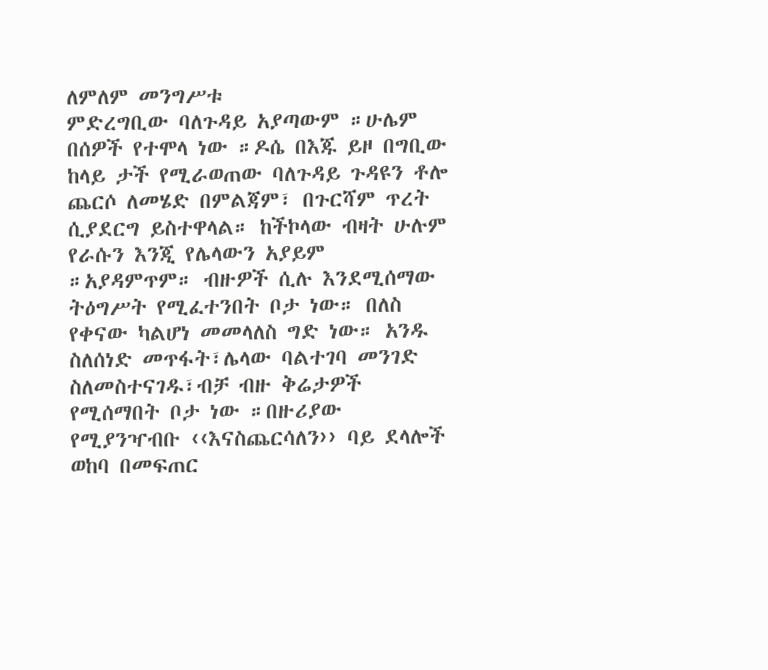ለምለም መንግሥቱ
ምድረግቢው ባለጉዳይ አያጣውም ።ሁሌም በሰዎች የተሞላ ነው ።ዶሴ በእጁ ይዞ በግቢው ከላይ ታች የሚራወጠው ባለጉዳይ ጉዳዩን ቶሎ ጨርሶ ለመሄድ በምልጃም፣ በጉርሻም ጥረት ሲያደርግ ይስተዋላል። ከችኮላው ብዛት ሁሉም የራሱን እንጂ የሌላውን አያይም ።አያዳምጥም። ብዙዎች ሲሉ እንደሚሰማው ትዕግሥት የሚፈተንበት ቦታ ነው። በለስ የቀናው ካልሆነ መመላለስ ግድ ነው። አንዱ ስለሰነድ መጥፋት፣ሌላው ባልተገባ መንገድ ስለመስተናገዱ፣ብቻ ብዙ ቅሬታዎች የሚሰማበት ቦታ ነው ።በዙሪያው የሚያንዣብቡ ‹‹እናስጨርሳለን›› ባይ ደላሎች ወከባ በመፍጠር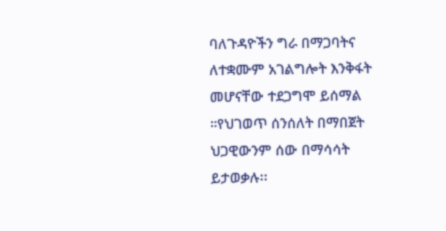ባለጉዳዮችን ግራ በማጋባትና ለተቋሙም አገልግሎት እንቅፋት መሆናቸው ተደጋግሞ ይሰማል ።የህገወጥ ሰንሰለት በማበጀት ህጋዊውንም ሰው በማሳሳት ይታወቃሉ፡፡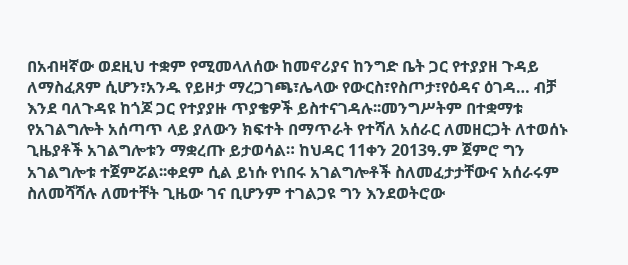በአብዛኛው ወደዚህ ተቋም የሚመላለሰው ከመኖሪያና ከንግድ ቤት ጋር የተያያዘ ጉዳይ ለማስፈጸም ሲሆን፣አንዱ የይዞታ ማረጋገጫ፣ሌላው የውርስ፣የስጦታ፣የዕዳና ዕገዳ… ብቻ እንደ ባለጉዳዩ ከጎጆ ጋር የተያያዙ ጥያቄዎች ይስተናገዳሉ፡፡መንግሥትም በተቋማቱ የአገልግሎት አሰጣጥ ላይ ያለውን ክፍተት በማጥራት የተሻለ አሰራር ለመዘርጋት ለተወሰኑ ጊዜያቶች አገልግሎቱን ማቋረጡ ይታወሳል። ከህዳር 11ቀን 2013ዓ.ም ጀምሮ ግን አገልግሎቱ ተጀምሯል፡፡ቀደም ሲል ይነሱ የነበሩ አገልግሎቶች ስለመፈታታቸውና አሰራሩም ስለመሻሻሉ ለመተቸት ጊዜው ገና ቢሆንም ተገልጋዩ ግን እንደወትሮው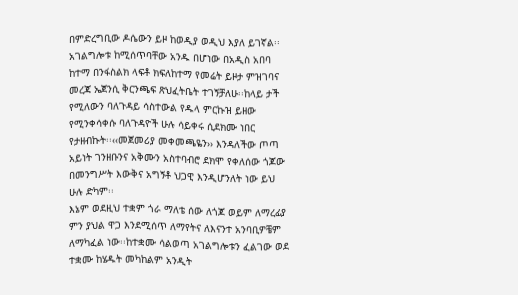በምድረግቢው ዶሴውን ይዞ ከወዲያ ወዲህ እያለ ይገኛል፡፡
አገልግሎቱ ከሚሰጥባቸው አንዱ በሆነው በአዲስ አበባ ከተማ በንፋስልክ ላፍቶ ክፍለከተማ የመሬት ይዞታ ምዝገባና መረጃ ኤጀንሲ ቅርንጫፍ ጽህፈትቤት ተገኝቻለሁ፡፡ከላይ ታች የሚለውን ባለጉዳይ ሳስተውል የዱላ ምርኩዝ ይዘው የሚንቀሳቀሱ ባለጉዳዮች ሁሉ ሳይቀሩ ሲደክሙ ነበር የታዘብኩት፡፡‹‹መጀመሪያ መቀመጫዬን›› እንዳለችው ጦጣ አይነት ገንዘቡንና አቅሙን አስተባብሮ ደክሞ የቀለሰው ጎጆው በመንግሥት እውቅና አግኝቶ ህጋዊ እንዲሆንለት ነው ይህ ሁሉ ድካም፡፡
እኔም ወደዚህ ተቋም ጎራ ማለቴ ሰው ለጎጆ ወይም ለማረፊያ ምን ያህል ዋጋ እንደሚሰጥ ለማየትና ለእናንተ አንባቢዎቼም ለማካፈል ነው፡፡ከተቋሙ ሳልወጣ አገልግሎቱን ፈልገው ወደ ተቋሙ ከሄዱት መካከልም አንዲት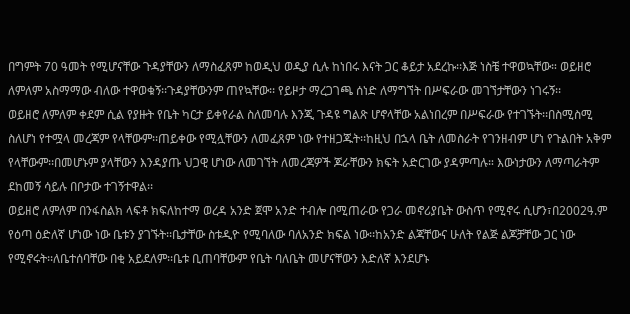በግምት 70 ዓመት የሚሆናቸው ጉዳያቸውን ለማስፈጸም ከወዲህ ወዲያ ሲሉ ከነበሩ እናት ጋር ቆይታ አደረኩ፡፡እጅ ነስቼ ተዋወኳቸው። ወይዘሮ ለምለም አስማማው ብለው ተዋወቁኝ፡፡ጉዳያቸውንም ጠየኳቸው፡፡ የይዞታ ማረጋገጫ ሰነድ ለማግኘት በሥፍራው መገኘታቸውን ነገሩኝ፡፡
ወይዘሮ ለምለም ቀደም ሲል የያዙት የቤት ካርታ ይቀየራል ስለመባሉ እንጂ ጉዳዩ ግልጽ ሆኖላቸው አልነበረም በሥፍራው የተገኙት፡፡በስሚስሚ ስለሆነ የተሟላ መረጃም የላቸውም፡፡ጠይቀው የሚሏቸውን ለመፈጸም ነው የተዘጋጁት፡፡ከዚህ በኋላ ቤት ለመስራት የገንዘብም ሆነ የጉልበት አቅም የላቸውም፡፡በመሆኑም ያላቸውን እንዳያጡ ህጋዊ ሆነው ለመገኘት ለመረጃዎች ጆራቸውን ክፍት አድርገው ያዳምጣሉ። እውነታውን ለማጣራትም ደከመኝ ሳይሉ በቦታው ተገኝተዋል፡፡
ወይዘሮ ለምለም በንፋስልክ ላፍቶ ክፍለከተማ ወረዳ አንድ ጀሞ አንድ ተብሎ በሚጠራው የጋራ መኖሪያቤት ውስጥ የሚኖሩ ሲሆን፣በ2002ዓ.ም የዕጣ ዕድለኛ ሆነው ነው ቤቱን ያገኙት፡፡ቤታቸው ስቱዲዮ የሚባለው ባለአንድ ክፍል ነው፡፡ከአንድ ልጃቸውና ሁለት የልጅ ልጆቻቸው ጋር ነው የሚኖሩት፡፡ለቤተሰባቸው በቂ አይደለም፡፡ቤቱ ቢጠባቸውም የቤት ባለቤት መሆናቸውን እድለኛ እንደሆኑ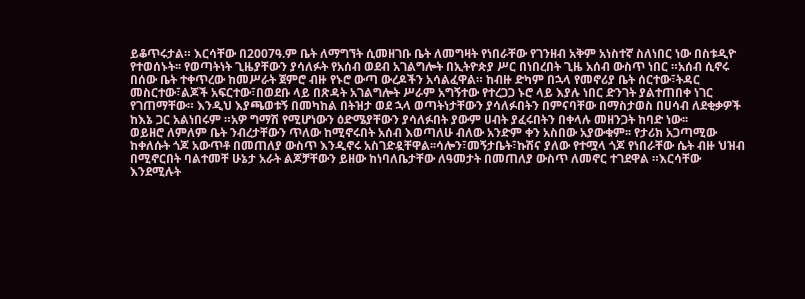ይቆጥሩታል። እርሳቸው በ2007ዓ.ም ቤት ለማግኘት ሲመዘገቡ ቤት ለመግዛት የነበራቸው የገንዘብ አቅም አነስተኛ ስለነበር ነው በስቱዲዮ የተወሰኑት፡፡ የወጣትነት ጊዜያቸውን ያሳለፉት የአሰብ ወደብ አገልግሎት በኢትዮጵያ ሥር በነበረበት ጊዜ አሰብ ውስጥ ነበር ።አሰብ ሲኖሩ በሰው ቤት ተቀጥረው ከመሥራት ጀምሮ ብዙ የኑሮ ውጣ ውረዶችን አሳልፈዋል። ከብዙ ድካም በኋላ የመኖሪያ ቤት ሰርተው፣ትዳር መስርተው፣ልጆች አፍርተው፣በወደቡ ላይ በጽዳት አገልግሎት ሥራም አግኝተው የተረጋጋ ኑሮ ላይ እያሉ ነበር ድንገት ያልተጠበቀ ነገር የገጠማቸው። እንዲህ እያጫወቱኝ በመካከል በትዝታ ወደ ኋላ ወጣትነታቸውን ያሳለፉበትን በምናባቸው በማስታወስ በሀሳብ ለደቂቃዎች ከእኔ ጋር አልነበሩም ።አዎ ግማሽ የሚሆነውን ዕድሜያቸውን ያሳለፉበት ያውም ሀብት ያፈሩበትን በቀላሉ መዘንጋት ከባድ ነው፡፡
ወይዘሮ ለምለም ቤት ንብረታቸውን ጥለው ከሚኖሩበት አሰብ እወጣለሁ ብለው አንድም ቀን አስበው አያውቁም፡፡ የታሪክ አጋጣሚው ከቀለሱት ጎጆ አውጥቶ በመጠለያ ውስጥ እንዲኖሩ አስገድዷቸዋል፡፡ሳሎን፣መኝታቤት፣ኩሽና ያለው የተሟላ ጎጆ የነበራቸው ሴት ብዙ ህዝብ በሚኖርበት ባልተመቸ ሁኔታ አራት ልጆቻቸውን ይዘው ከነባለቤታቸው ለዓመታት በመጠለያ ውስጥ ለመኖር ተገደዋል ።እርሳቸው እንደሚሉት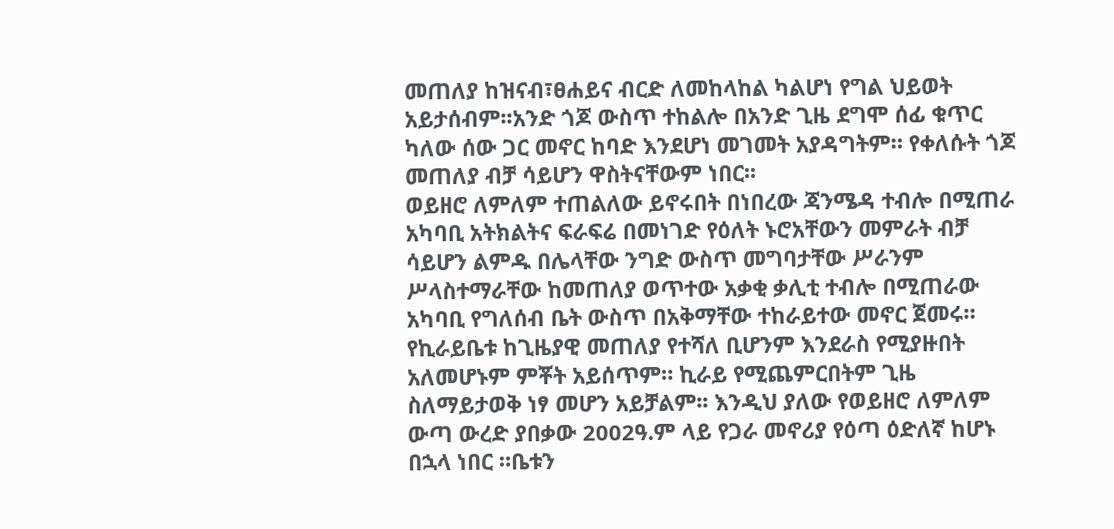መጠለያ ከዝናብ፣ፀሐይና ብርድ ለመከላከል ካልሆነ የግል ህይወት አይታሰብም፡፡አንድ ጎጆ ውስጥ ተከልሎ በአንድ ጊዜ ደግሞ ሰፊ ቁጥር ካለው ሰው ጋር መኖር ከባድ እንደሆነ መገመት አያዳግትም። የቀለሱት ጎጆ መጠለያ ብቻ ሳይሆን ዋስትናቸውም ነበር፡፡
ወይዘሮ ለምለም ተጠልለው ይኖሩበት በነበረው ጃንሜዳ ተብሎ በሚጠራ አካባቢ አትክልትና ፍራፍሬ በመነገድ የዕለት ኑሮአቸውን መምራት ብቻ ሳይሆን ልምዱ በሌላቸው ንግድ ውስጥ መግባታቸው ሥራንም ሥላስተማራቸው ከመጠለያ ወጥተው አቃቂ ቃሊቲ ተብሎ በሚጠራው አካባቢ የግለሰብ ቤት ውስጥ በአቅማቸው ተከራይተው መኖር ጀመሩ። የኪራይቤቱ ከጊዜያዊ መጠለያ የተሻለ ቢሆንም እንደራስ የሚያዙበት አለመሆኑም ምቾት አይሰጥም። ኪራይ የሚጨምርበትም ጊዜ ስለማይታወቅ ነፃ መሆን አይቻልም፡፡ እንዲህ ያለው የወይዘሮ ለምለም ውጣ ውረድ ያበቃው 2002ዓ.ም ላይ የጋራ መኖሪያ የዕጣ ዕድለኛ ከሆኑ በኋላ ነበር ።ቤቱን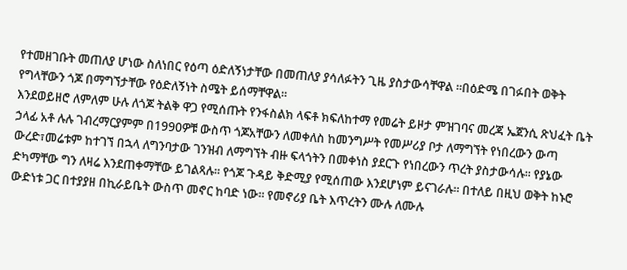የተመዘገቡት መጠለያ ሆነው ስለነበር የዕጣ ዕድለኝነታቸው በመጠለያ ያሳለፉትን ጊዜ ያስታውሳቸዋል ።በዕድሜ በገፉበት ወቅት የግላቸውን ጎጆ በማግኘታቸው የዕድለኝነት ስሜት ይሰማቸዋል፡፡
እንደወይዘሮ ለምለም ሁሉ ለጎጆ ትልቅ ዋጋ የሚሰጡት የንፋስልክ ላፍቶ ክፍለከተማ የመሬት ይዞታ ምዝገባና መረጃ ኤጀንሲ ጽህፈት ቤት ኃላፊ አቶ ሉሉ ገብረማርያምም በ1990ዎቹ ውስጥ ጎጆአቸውን ለመቀለስ ከመንግሥት የመሥሪያ ቦታ ለማግኘት የነበረውን ውጣ ውረድ፣መሬቱም ከተገኘ በኋላ ለግንባታው ገንዝብ ለማግኘት ብዙ ፍላጎትን በመቀነስ ያደርጉ የነበረውን ጥረት ያስታውሳሉ። የያኔው ድካማቸው ግን ለዛሬ እንደጠቀማቸው ይገልጻሉ፡፡ የጎጆ ጉዳይ ቅድሚያ የሚሰጠው እንደሆነም ይናገራሉ። በተለይ በዚህ ወቅት ከኑሮ ውድነቱ ጋር በተያያዘ በኪራይቤት ውስጥ መኖር ከባድ ነው። የመኖሪያ ቤት እጥረትን ሙሉ ለሙሉ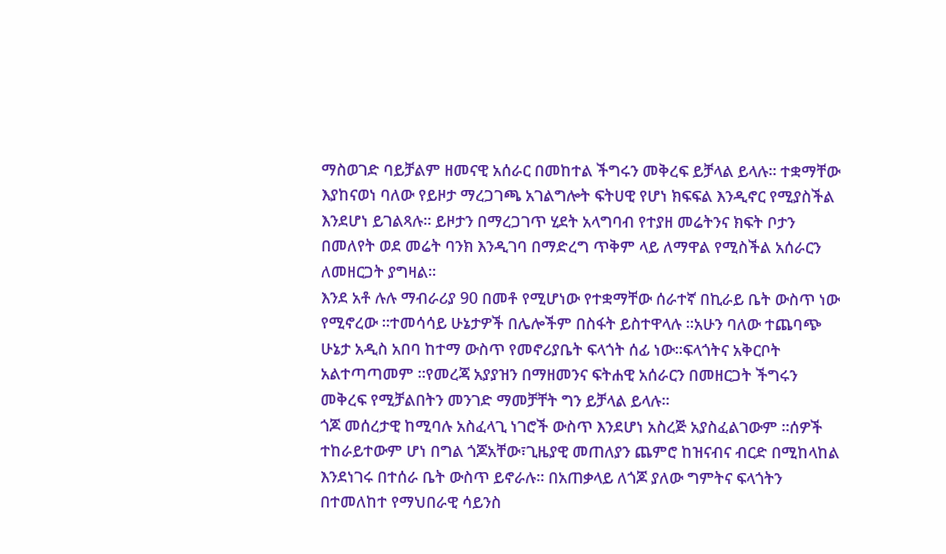ማስወገድ ባይቻልም ዘመናዊ አሰራር በመከተል ችግሩን መቅረፍ ይቻላል ይላሉ። ተቋማቸው እያከናወነ ባለው የይዞታ ማረጋገጫ አገልግሎት ፍትሀዊ የሆነ ክፍፍል እንዲኖር የሚያስችል እንደሆነ ይገልጻሉ። ይዞታን በማረጋገጥ ሂደት አላግባብ የተያዘ መሬትንና ክፍት ቦታን በመለየት ወደ መሬት ባንክ እንዲገባ በማድረግ ጥቅም ላይ ለማዋል የሚስችል አሰራርን ለመዘርጋት ያግዛል፡፡
እንደ አቶ ሉሉ ማብራሪያ 90 በመቶ የሚሆነው የተቋማቸው ሰራተኛ በኪራይ ቤት ውስጥ ነው የሚኖረው ።ተመሳሳይ ሁኔታዎች በሌሎችም በስፋት ይስተዋላሉ ።አሁን ባለው ተጨባጭ ሁኔታ አዲስ አበባ ከተማ ውስጥ የመኖሪያቤት ፍላጎት ሰፊ ነው፡፡ፍላጎትና አቅርቦት አልተጣጣመም ።የመረጃ አያያዝን በማዘመንና ፍትሐዊ አሰራርን በመዘርጋት ችግሩን መቅረፍ የሚቻልበትን መንገድ ማመቻቸት ግን ይቻላል ይላሉ፡፡
ጎጆ መሰረታዊ ከሚባሉ አስፈላጊ ነገሮች ውስጥ እንደሆነ አስረጅ አያስፈልገውም ።ሰዎች ተከራይተውም ሆነ በግል ጎጆአቸው፣ጊዜያዊ መጠለያን ጨምሮ ከዝናብና ብርድ በሚከላከል እንደነገሩ በተሰራ ቤት ውስጥ ይኖራሉ፡፡ በአጠቃላይ ለጎጆ ያለው ግምትና ፍላጎትን በተመለከተ የማህበራዊ ሳይንስ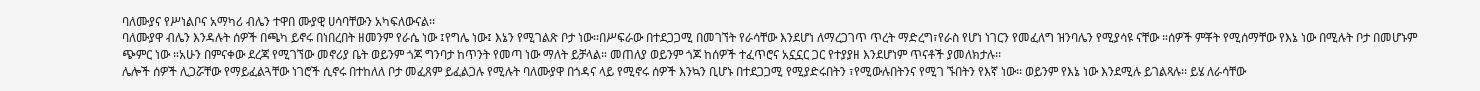ባለሙያና የሥነልቦና አማካሪ ብሌን ተዋበ ሙያዊ ሀሳባቸውን አካፍለውናል፡፡
ባለሙያዋ ብሌን እንዳሉት ሰዎች በጫካ ይኖሩ በነበረበት ዘመንም የራሴ ነው ፤የግሌ ነው፤ እኔን የሚገልጽ ቦታ ነው፡፡በሥፍራው በተደጋጋሚ በመገኘት የራሳቸው እንደሆነ ለማረጋገጥ ጥረት ማድረግ፣የራስ የሆነ ነገርን የመፈለግ ዝንባሌን የሚያሳዩ ናቸው ።ሰዎች ምቾት የሚሰማቸው የእኔ ነው በሚሉት ቦታ በመሆኑም ጭምር ነው ።አሁን በምናቀው ደረጃ የሚገኘው መኖሪያ ቤት ወይንም ጎጆ ግንባታ ከጥንት የመጣ ነው ማለት ይቻላል። መጠለያ ወይንም ጎጆ ከሰዎች ተፈጥሮና አኗኗር ጋር የተያያዘ እንደሆነም ጥናቶች ያመለክታሉ፡፡
ሌሎች ሰዎች ሊጋሯቸው የማይፈልጓቸው ነገሮች ሲኖሩ በተከለለ ቦታ መፈጸም ይፈልጋሉ የሚሉት ባለሙያዋ በጎዳና ላይ የሚኖሩ ሰዎች እንኳን ቢሆኑ በተደጋጋሚ የሚያድሩበትን ፣የሚውሉበትንና የሚገ ኙበትን የእኛ ነው፡፡ ወይንም የእኔ ነው እንደሚሉ ይገልጻሉ፡፡ ይሄ ለራሳቸው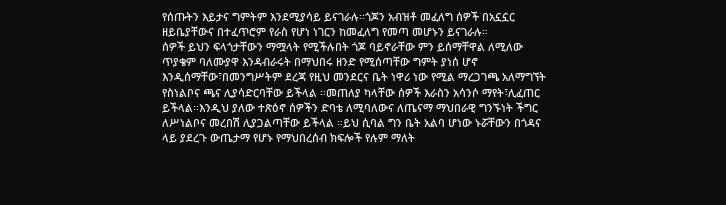የሰጡትን እይታና ግምትም እንደሚያሳይ ይናገራሉ፡፡ጎጆን አብዝቶ መፈለግ ሰዎች በአኗኗር ዘይቤያቸውና በተፈጥሮም የራስ የሆነ ነገርን ከመፈለግ የመጣ መሆኑን ይናገራሉ።
ሰዎች ይህን ፍላጎታቸውን ማሟላት የሚችሉበት ጎጆ ባይኖራቸው ምን ይሰማቸዋል ለሚለው ጥያቄም ባለሙያዋ እንዳብራሩት በማህበሩ ዘንድ የሚሰጣቸው ግምት ያነሰ ሆኖ እንዲሰማቸው፣በመንግሥትም ደረጃ የዚህ መንደርና ቤት ነዋሪ ነው የሚል ማረጋገጫ አለማግኘት የስነልቦና ጫና ሊያሳድርባቸው ይችላል ።መጠለያ ካላቸው ሰዎች እራስን አሳንሶ ማየት፣ሊፈጠር ይችላል፡፡እንዲህ ያለው ተጽዕኖ ሰዎችን ድባቴ ለሚባለውና ለጤናማ ማህበራዊ ግንኙነት ችግር ለሥነልቦና መረበሽ ሊያጋልጣቸው ይችላል ።ይህ ሲባል ግን ቤት አልባ ሆነው ኑሯቸውን በጎዳና ላይ ያደረጉ ውጤታማ የሆኑ የማህበረሰብ ክፍሎች የሉም ማለት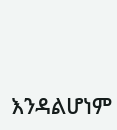እንዳልሆነም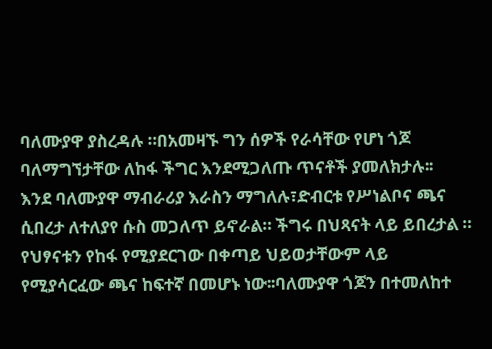ባለሙያዋ ያስረዳሉ ።በአመዛኙ ግን ሰዎች የራሳቸው የሆነ ጎጆ ባለማግኘታቸው ለከፋ ችግር እንደሚጋለጡ ጥናቶች ያመለክታሉ፡፡
እንደ ባለሙያዋ ማብራሪያ እራስን ማግለሉ፣ድብርቱ የሥነልቦና ጫና ሲበረታ ለተለያየ ሱስ መጋለጥ ይኖራል። ችግሩ በህጻናት ላይ ይበረታል ። የህፃናቱን የከፋ የሚያደርገው በቀጣይ ህይወታቸውም ላይ የሚያሳርፈው ጫና ከፍተኛ በመሆኑ ነው፡፡ባለሙያዋ ጎጆን በተመለከተ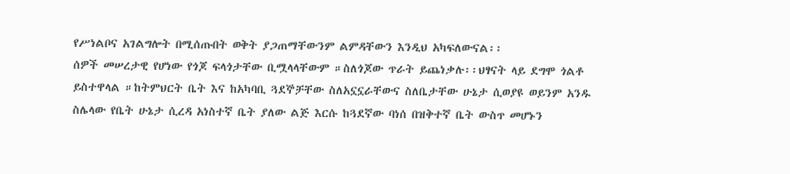የሥነልቦና አገልግሎት በሚሰጡበት ወቅት ያጋጠማቸውንም ልምዳቸውን እንዲህ አካፍለውናል፡፡
ሰዎች መሠረታዊ የሆነው የጎጆ ፍላጎታቸው ቢሟላላቸውም ።ስለጎጆው ጥራት ይጨነቃሉ፡፡ህፃናት ላይ ደግሞ ጎልቶ ይስተዋላል ።ከትምህርት ቤት እና ከአካባቢ ጓደኞቻቸው ስለአኗኗራቸውና ስለቤታቸው ሁኔታ ሲወያዩ ወይንም አንዱ ስሌላው የቤት ሁኔታ ሲረዳ አነስተኛ ቤት ያለው ልጅ እርሱ ከጓደኛው ባነሰ በዝቅተኛ ቤት ውስጥ መሆኑን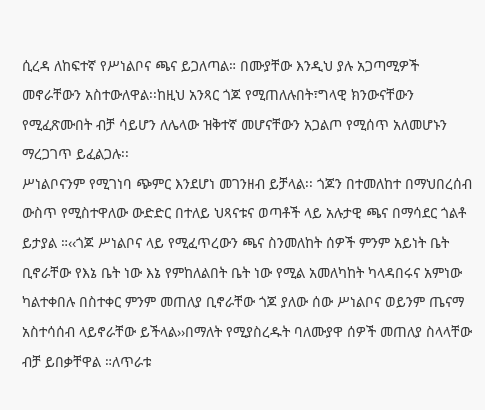ሲረዳ ለከፍተኛ የሥነልቦና ጫና ይጋለጣል። በሙያቸው እንዲህ ያሉ አጋጣሚዎች መኖራቸውን አስተውለዋል፡፡ከዚህ አንጻር ጎጆ የሚጠለሉበት፣ግላዊ ክንውናቸውን የሚፈጽሙበት ብቻ ሳይሆን ለሌላው ዝቅተኛ መሆናቸውን አጋልጦ የሚሰጥ አለመሆኑን ማረጋገጥ ይፈልጋሉ፡፡
ሥነልቦናንም የሚገነባ ጭምር እንደሆነ መገንዘብ ይቻላል፡፡ ጎጆን በተመለከተ በማህበረሰብ ውስጥ የሚስተዋለው ውድድር በተለይ ህጻናቱና ወጣቶች ላይ አሉታዊ ጫና በማሳደር ጎልቶ ይታያል ።‹‹ጎጆ ሥነልቦና ላይ የሚፈጥረውን ጫና ስንመለከት ሰዎች ምንም አይነት ቤት ቢኖራቸው የእኔ ቤት ነው እኔ የምከለልበት ቤት ነው የሚል አመለካከት ካላዳበሩና አምነው ካልተቀበሉ በስተቀር ምንም መጠለያ ቢኖራቸው ጎጆ ያለው ሰው ሥነልቦና ወይንም ጤናማ አስተሳሰብ ላይኖራቸው ይችላል››በማለት የሚያስረዱት ባለሙያዋ ሰዎች መጠለያ ስላላቸው ብቻ ይበቃቸዋል ።ለጥራቱ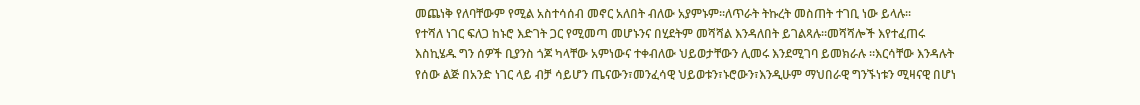መጨነቅ የለባቸውም የሚል አስተሳሰብ መኖር አለበት ብለው አያምኑም፡፡ለጥራት ትኩረት መስጠት ተገቢ ነው ይላሉ፡፡
የተሻለ ነገር ፍለጋ ከኑሮ እድገት ጋር የሚመጣ መሆኑንና በሂደትም መሻሻል እንዳለበት ይገልጻሉ፡፡መሻሻሎች እየተፈጠሩ እስኪሄዱ ግን ሰዎች ቢያንስ ጎጆ ካላቸው አምነውና ተቀብለው ህይወታቸውን ሊመሩ እንደሚገባ ይመክራሉ ።እርሳቸው እንዳሉት የሰው ልጅ በአንድ ነገር ላይ ብቻ ሳይሆን ጤናውን፣መንፈሳዊ ህይወቱን፣ኑሮውን፣እንዲሁም ማህበራዊ ግንኙነቱን ሚዛናዊ በሆነ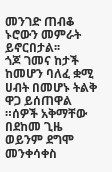መንገድ ጠብቆ ኑሮውን መምራት ይኖርበታል፡፡
ጎጆ ገመና ከታች ከመሆን ባለፈ ቋሚ ሀብት በመሆኑ ትልቅ ዋጋ ይሰጠዋል ።ሰዎች አቅማቸው በደከመ ጊዜ ወይንም ደግሞ መንቀሳቀስ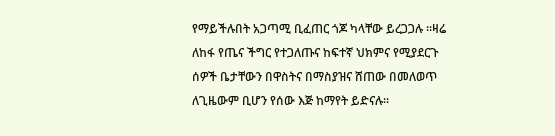የማይችሉበት አጋጣሚ ቢፈጠር ጎጆ ካላቸው ይረጋጋሉ ።ዛሬ ለከፋ የጤና ችግር የተጋለጡና ከፍተኛ ህክምና የሚያደርጉ ሰዎች ቤታቸውን በዋስትና በማስያዝና ሸጠው በመለወጥ ለጊዜውም ቢሆን የሰው እጅ ከማየት ይድናሉ፡፡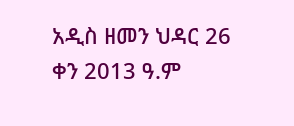አዲስ ዘመን ህዳር 26 ቀን 2013 ዓ.ም